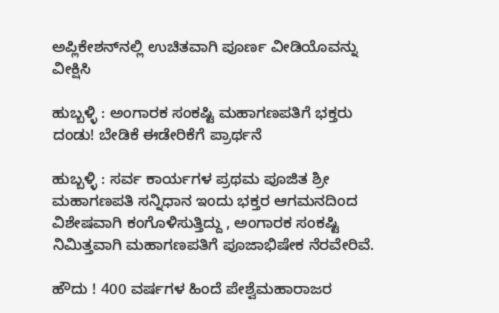ಅಪ್ಲಿಕೇಶನ್‌ನಲ್ಲಿ ಉಚಿತವಾಗಿ ಪೂರ್ಣ ವೀಡಿಯೊವನ್ನು ವೀಕ್ಷಿಸಿ

ಹುಬ್ಬಳ್ಳಿ : ಅಂಗಾರಕ ಸಂಕಷ್ಟಿ ಮಹಾಗಣಪತಿಗೆ ಭಕ್ತರು ದಂಡು! ಬೇಡಿಕೆ ಈಡೇರಿಕೆಗೆ ಪ್ರಾರ್ಥನೆ

ಹುಬ್ಬಳ್ಳಿ : ಸರ್ವ ಕಾರ್ಯಗಳ ಪ್ರಥಮ ಪೂಜಿತ ಶ್ರೀ ಮಹಾಗಣಪತಿ ಸನ್ನಿಧಾನ ಇಂದು ಭಕ್ತರ ಆಗಮನದಿಂದ ವಿಶೇಷವಾಗಿ ಕಂಗೊಳಿಸುತ್ತಿದ್ದು , ಅಂಗಾರಕ ಸಂಕಷ್ಟಿ ನಿಮಿತ್ತವಾಗಿ ಮಹಾಗಣಪತಿಗೆ ಪೂಜಾಭಿಷೇಕ ನೆರವೇರಿವೆ.

ಹೌದು ! 400 ವರ್ಷಗಳ ಹಿಂದೆ ಪೇಶ್ವೆಮಹಾರಾಜರ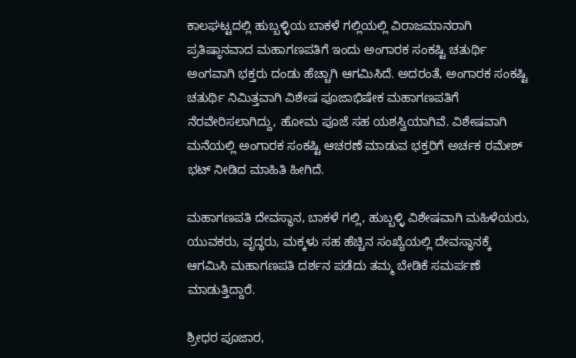ಕಾಲಘಟ್ಟದಲ್ಲಿ ಹುಬ್ಬಳ್ಳಿಯ ಬಾಕಳೆ ಗಲ್ಲಿಯಲ್ಲಿ ವಿರಾಜಮಾನರಾಗಿ ಪ್ರತಿಷ್ಠಾನವಾದ ಮಹಾಗಣಪತಿಗೆ ಇಂದು ಅಂಗಾರಕ ಸಂಕಷ್ಟಿ ಚತುರ್ಥಿ ಅಂಗವಾಗಿ ಭಕ್ತರು ದಂಡು ಹೆಚ್ಚಾಗಿ ಆಗಮಿಸಿದೆ. ಅದರಂತೆ, ಅಂಗಾರಕ ಸಂಕಷ್ಟಿ ಚತುರ್ಥಿ ನಿಮಿತ್ತವಾಗಿ ವಿಶೇಷ ಪೂಜಾಭಿಷೇಕ ಮಹಾಗಣಪತಿಗೆ ನೆರವೇರಿಸಲಾಗಿದ್ದು, ಹೋಮ ಪೂಜೆ ಸಹ ಯಶಸ್ವಿಯಾಗಿವೆ. ವಿಶೇಷವಾಗಿ ಮನೆಯಲ್ಲಿ ಅಂಗಾರಕ ಸಂಕಷ್ಟಿ ಆಚರಣೆ ಮಾಡುವ ಭಕ್ತರಿಗೆ ಅರ್ಚಕ ರಮೇಶ್ ಭಟ್ ನೀಡಿದ ಮಾಹಿತಿ ಹೀಗಿದೆ.

ಮಹಾಗಣಪತಿ ದೇವಸ್ಥಾನ, ಬಾಕಳೆ ಗಲ್ಲಿ, ಹುಬ್ಬಳ್ಳಿ ವಿಶೇಷವಾಗಿ ಮಹಿಳೆಯರು, ಯುವಕರು, ವೃದ್ಧರು, ಮಕ್ಕಳು ಸಹ ಹೆಚ್ಚಿನ ಸಂಖ್ಯೆಯಲ್ಲಿ ದೇವಸ್ಥಾನಕ್ಕೆ ಆಗಮಿಸಿ ಮಹಾಗಣಪತಿ ದರ್ಶನ ಪಡೆದು ತಮ್ಮ ಬೇಡಿಕೆ ಸಮರ್ಪಣೆ ಮಾಡುತ್ತಿದ್ದಾರೆ.

ಶ್ರೀಧರ ಪೂಜಾರ,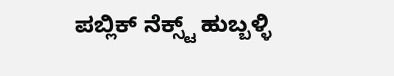ಪಬ್ಲಿಕ್ ನೆಕ್ಸ್ಟ್ ಹುಬ್ಬಳ್ಳಿ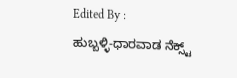Edited By :
ಹುಬ್ಬಳ್ಳಿ-ಧಾರವಾಡ ನೆಕ್ಸ್ಟ್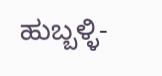ಹುಬ್ಬಳ್ಳಿ-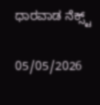ಧಾರವಾಡ ನೆಕ್ಸ್ಟ್

05/05/2026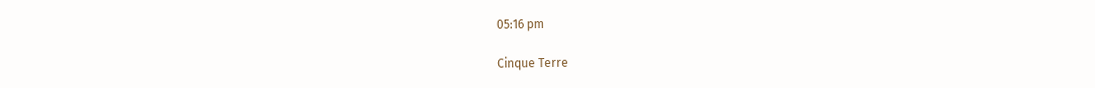05:16 pm

Cinque Terre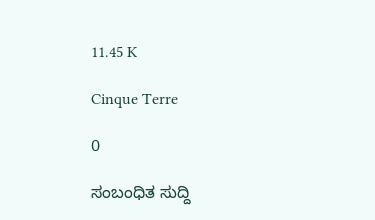11.45 K

Cinque Terre

0

ಸಂಬಂಧಿತ ಸುದ್ದಿ